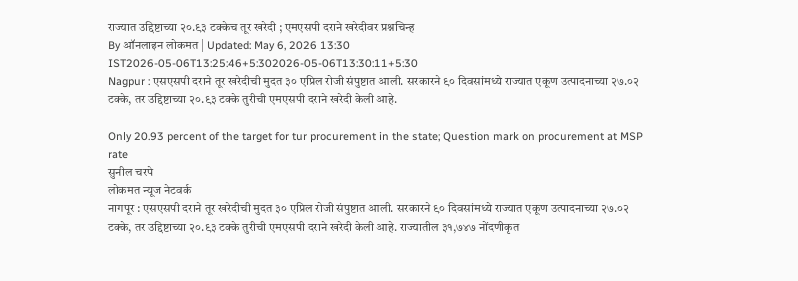राज्यात उद्दिष्टाच्या २०.९३ टक्केच तूर खरेदी ; एमएसपी दराने खरेदीवर प्रश्नचिन्ह
By ऑनलाइन लोकमत | Updated: May 6, 2026 13:30 IST2026-05-06T13:25:46+5:302026-05-06T13:30:11+5:30
Nagpur : एसएसपी दराने तूर खरेदीची मुदत ३० एप्रिल रोजी संपुष्टात आली. सरकारने ९० दिवसांमध्ये राज्यात एकूण उत्पादनाच्या २७.०२ टक्के, तर उद्दिष्टाच्या २०.९३ टक्के तुरीची एमएसपी दराने खरेदी केली आहे.

Only 20.93 percent of the target for tur procurement in the state; Question mark on procurement at MSP rate
सुनील चरपे
लोकमत न्यूज नेटवर्क
नागपूर : एसएसपी दराने तूर खरेदीची मुदत ३० एप्रिल रोजी संपुष्टात आली. सरकारने ९० दिवसांमध्ये राज्यात एकूण उत्पादनाच्या २७.०२ टक्के, तर उद्दिष्टाच्या २०.९३ टक्के तुरीची एमएसपी दराने खरेदी केली आहे. राज्यातील ३१,७४७ नोंदणीकृत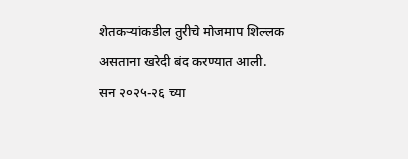शेतकऱ्यांकडील तुरीचे मोजमाप शिल्लक असताना खरेदी बंद करण्यात आली.
सन २०२५-२६ च्या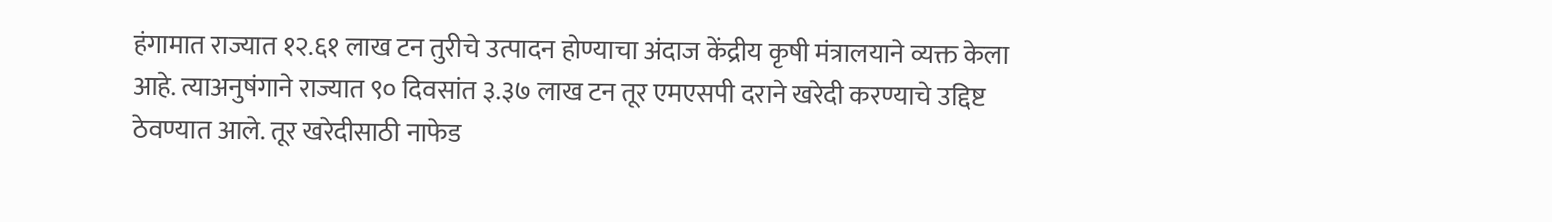हंगामात राज्यात १२.६१ लाख टन तुरीचे उत्पादन होण्याचा अंदाज केंद्रीय कृषी मंत्रालयाने व्यक्त केला आहे. त्याअनुषंगाने राज्यात ९० दिवसांत ३.३७ लाख टन तूर एमएसपी दराने खरेदी करण्याचे उद्दिष्ट ठेवण्यात आले. तूर खरेदीसाठी नाफेड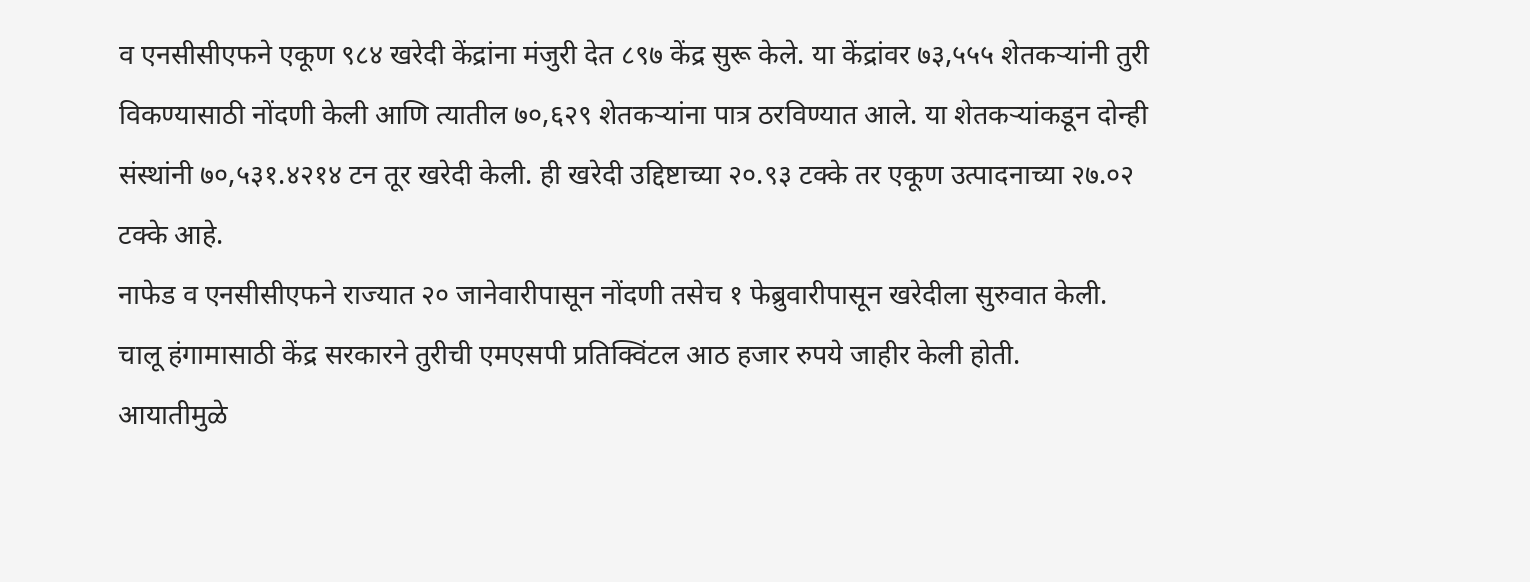व एनसीसीएफने एकूण ९८४ खरेदी केंद्रांना मंजुरी देत ८९७ केंद्र सुरू केले. या केंद्रांवर ७३,५५५ शेतकऱ्यांनी तुरी विकण्यासाठी नोंदणी केली आणि त्यातील ७०,६२९ शेतकऱ्यांना पात्र ठरविण्यात आले. या शेतकऱ्यांकडून दोन्ही संस्थांनी ७०,५३१.४२१४ टन तूर खरेदी केली. ही खरेदी उद्दिष्टाच्या २०.९३ टक्के तर एकूण उत्पादनाच्या २७.०२ टक्के आहे.
नाफेड व एनसीसीएफने राज्यात २० जानेवारीपासून नोंदणी तसेच १ फेब्रुवारीपासून खरेदीला सुरुवात केली.
चालू हंगामासाठी केंद्र सरकारने तुरीची एमएसपी प्रतिक्विंटल आठ हजार रुपये जाहीर केली होती.
आयातीमुळे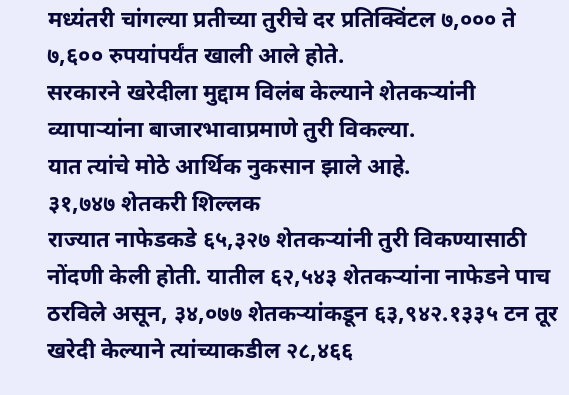मध्यंतरी चांगल्या प्रतीच्या तुरीचे दर प्रतिक्विंटल ७,००० ते ७,६०० रुपयांपर्यंत खाली आले होते.
सरकारने खरेदीला मुद्दाम विलंब केल्याने शेतकऱ्यांनी व्यापाऱ्यांना बाजारभावाप्रमाणे तुरी विकल्या.
यात त्यांचे मोठे आर्थिक नुकसान झाले आहे.
३१,७४७ शेतकरी शिल्लक
राज्यात नाफेडकडे ६५,३२७ शेतकऱ्यांनी तुरी विकण्यासाठी नोंदणी केली होती. यातील ६२,५४३ शेतकऱ्यांना नाफेडने पाच ठरविले असून, ३४,०७७ शेतकऱ्यांकडून ६३,९४२.१३३५ टन तूर खरेदी केल्याने त्यांच्याकडील २८,४६६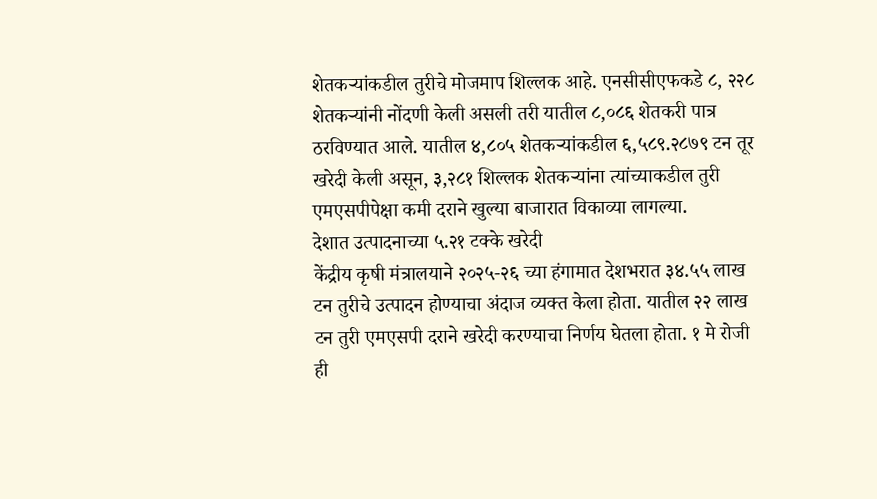शेतकऱ्यांकडील तुरीचे मोजमाप शिल्लक आहे. एनसीसीएफकडे ८, २२८ शेतकऱ्यांनी नोंदणी केली असली तरी यातील ८,०८६ शेतकरी पात्र ठरविण्यात आले. यातील ४,८०५ शेतकऱ्यांकडील ६,५८९.२८७९ टन तूर खरेदी केली असून, ३,२८१ शिल्लक शेतकऱ्यांना त्यांच्याकडील तुरी एमएसपीपेक्षा कमी दराने खुल्या बाजारात विकाव्या लागल्या.
देशात उत्पादनाच्या ५.२१ टक्के खरेदी
केंद्रीय कृषी मंत्रालयाने २०२५-२६ च्या हंगामात देशभरात ३४.५५ लाख टन तुरीचे उत्पादन होण्याचा अंदाज व्यक्त केला होता. यातील २२ लाख टन तुरी एमएसपी दराने खरेदी करण्याचा निर्णय घेतला होता. १ मे रोजी ही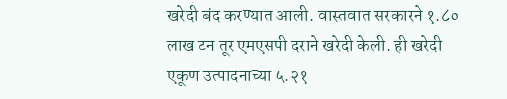खरेदी बंद करण्यात आली. वास्तवात सरकारने १.८० लाख टन तूर एमएसपी दराने खरेदी केली. ही खरेदी एकूण उत्पादनाच्या ५.२१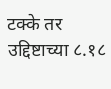टक्के तर उद्दिष्टाच्या ८.१८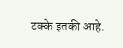टक्के इतकी आहे.